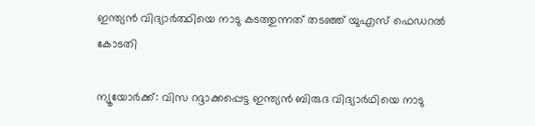ഇന്ത്യന്‍ വിദ്യാര്‍ത്ഥിയെ നാടു കടത്തുന്നത് തടഞ്ഞ് യുഎസ് ഫെഡറല്‍ കോടതി

ന്യൂയോര്‍ക്ക്: വിസ റദ്ദാക്കപ്പെട്ട ഇന്ത്യന്‍ ബിരുദ വിദ്യാര്‍ഥിയെ നാടു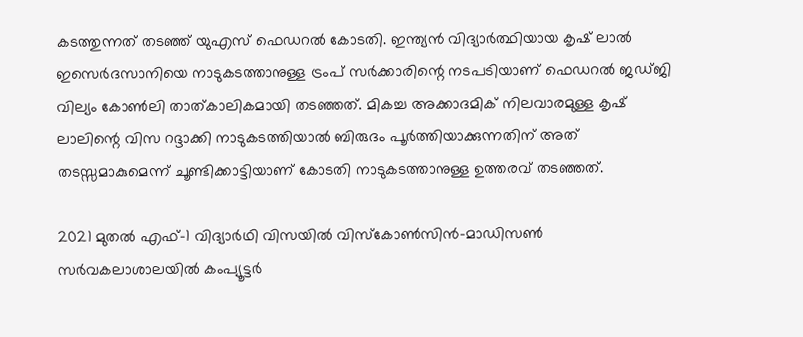കടത്തുന്നത് തടഞ്ഞ് യുഎസ് ഫെഡറല്‍ കോടതി. ഇന്ത്യന്‍ വിദ്യാര്‍ത്ഥിയായ കൃഷ് ലാല്‍ ഇസെര്‍ദസാനിയെ നാടുകടത്താനുള്ള ട്രംപ് സര്‍ക്കാരിന്റെ നടപടിയാണ് ഫെഡറല്‍ ജഡ്ജി വില്യം കോണ്‍ലി താത്കാലികമായി തടഞ്ഞത്. മികച്ച അക്കാദമിക് നിലവാരമുള്ള കൃഷ് ലാലിന്റെ വിസ റദ്ദാക്കി നാടുകടത്തിയാല്‍ ബിരുദം പൂര്‍ത്തിയാക്കുന്നതിന് അത് തടസ്സമാകുമെന്ന് ചൂണ്ടിക്കാട്ടിയാണ് കോടതി നാടുകടത്താനുള്ള ഉത്തരവ് തടഞ്ഞത്.

2021 മുതല്‍ എഫ്-1 വിദ്യാര്‍ഥി വിസയില്‍ വിസ്‌കോണ്‍സിന്‍-മാഡിസണ്‍ സര്‍വകലാശാലയില്‍ കംപ്യൂട്ടര്‍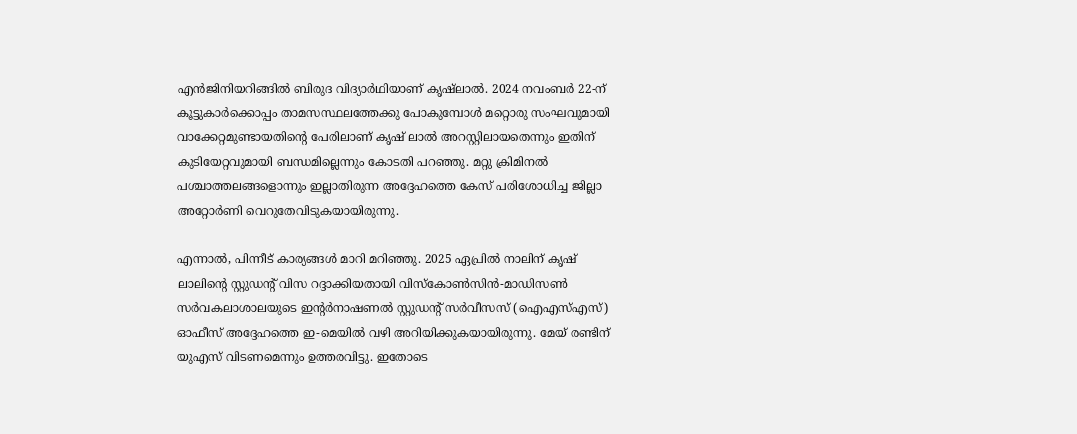എന്‍ജിനിയറിങ്ങില്‍ ബിരുദ വിദ്യാര്‍ഥിയാണ് കൃഷ്ലാല്‍. 2024 നവംബര്‍ 22-ന് കൂട്ടുകാര്‍ക്കൊപ്പം താമസസ്ഥലത്തേക്കു പോകുമ്പോള്‍ മറ്റൊരു സംഘവുമായി വാക്കേറ്റമുണ്ടായതിന്റെ പേരിലാണ് കൃഷ് ലാല്‍ അറസ്റ്റിലായതെന്നും ഇതിന് കുടിയേറ്റവുമായി ബന്ധമില്ലെന്നും കോടതി പറഞ്ഞു. മറ്റു ക്രിമിനല്‍ പശ്ചാത്തലങ്ങളൊന്നും ഇല്ലാതിരുന്ന അദ്ദേഹത്തെ കേസ് പരിശോധിച്ച ജില്ലാ അറ്റോര്‍ണി വെറുതേവിടുകയായിരുന്നു.

എന്നാല്‍, പിന്നീട് കാര്യങ്ങള്‍ മാറി മറിഞ്ഞു. 2025 ഏപ്രില്‍ നാലിന് കൃഷ് ലാലിന്റെ സ്റ്റുഡന്റ് വിസ റദ്ദാക്കിയതായി വിസ്‌കോണ്‍സിന്‍-മാഡിസണ്‍ സര്‍വകലാശാലയുടെ ഇന്റര്‍നാഷണല്‍ സ്റ്റുഡന്റ് സര്‍വീസസ് (ഐഎസ്എസ്) ഓഫീസ് അദ്ദേഹത്തെ ഇ-മെയില്‍ വഴി അറിയിക്കുകയായിരുന്നു. മേയ് രണ്ടിന് യുഎസ് വിടണമെന്നും ഉത്തരവിട്ടു. ഇതോടെ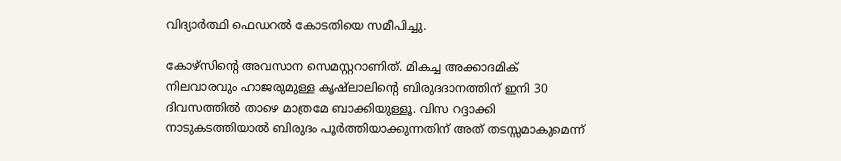വിദ്യാര്‍ത്ഥി ഫെഡറല്‍ കോടതിയെ സമീപിച്ചു.

കോഴ്‌സിന്റെ അവസാന സെമസ്റ്ററാണിത്. മികച്ച അക്കാദമിക് നിലവാരവും ഹാജരുമുള്ള കൃഷ്ലാലിന്റെ ബിരുദദാനത്തിന് ഇനി 30 ദിവസത്തില്‍ താഴെ മാത്രമേ ബാക്കിയുള്ളൂ. വിസ റദ്ദാക്കി നാടുകടത്തിയാല്‍ ബിരുദം പൂര്‍ത്തിയാക്കുന്നതിന് അത് തടസ്സമാകുമെന്ന്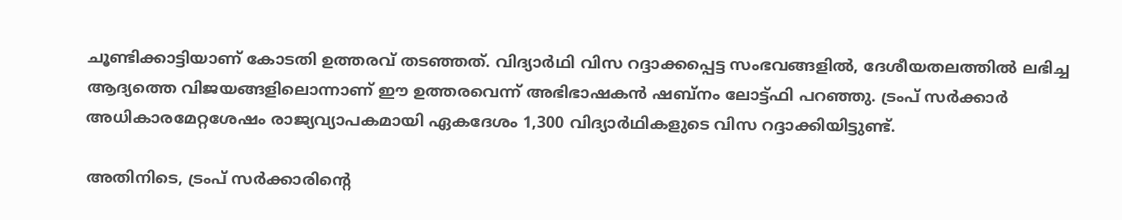ചൂണ്ടിക്കാട്ടിയാണ് കോടതി ഉത്തരവ് തടഞ്ഞത്. വിദ്യാര്‍ഥി വിസ റദ്ദാക്കപ്പെട്ട സംഭവങ്ങളില്‍, ദേശീയതലത്തില്‍ ലഭിച്ച ആദ്യത്തെ വിജയങ്ങളിലൊന്നാണ് ഈ ഉത്തരവെന്ന് അഭിഭാഷകന്‍ ഷബ്‌നം ലോട്ട്ഫി പറഞ്ഞു. ട്രംപ് സര്‍ക്കാര്‍ അധികാരമേറ്റശേഷം രാജ്യവ്യാപകമായി ഏകദേശം 1,300 വിദ്യാര്‍ഥികളുടെ വിസ റദ്ദാക്കിയിട്ടുണ്ട്.

അതിനിടെ, ട്രംപ് സര്‍ക്കാരിന്റെ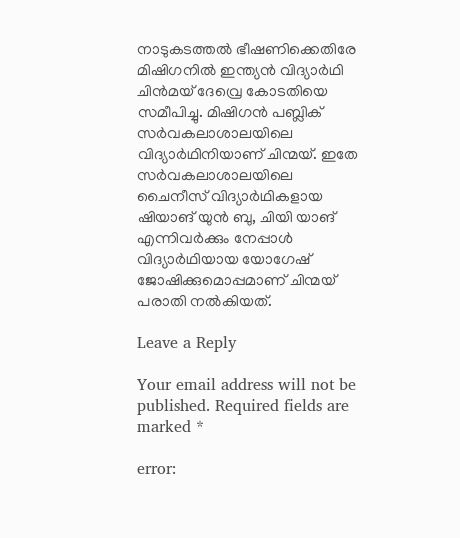നാടുകടത്തല്‍ ഭീഷണിക്കെതിരേ മിഷിഗനില്‍ ഇന്ത്യന്‍ വിദ്യാര്‍ഥി ചിന്‍മയ് ദേവ്രെ കോടതിയെ സമീപിച്ചു. മിഷിഗന്‍ പബ്ലിക് സര്‍വകലാശാലയിലെ വിദ്യാര്‍ഥിനിയാണ് ചിന്മയ്. ഇതേ സര്‍വകലാശാലയിലെ ചൈനീസ് വിദ്യാര്‍ഥികളായ ഷിയാങ് യുന്‍ ബു, ചിയി യാങ് എന്നിവര്‍ക്കും നേപ്പാള്‍ വിദ്യാര്‍ഥിയായ യോഗേഷ് ജോഷിക്കുമൊപ്പമാണ് ചിന്മയ് പരാതി നല്‍കിയത്.

Leave a Reply

Your email address will not be published. Required fields are marked *

error: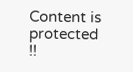Content is protected !!